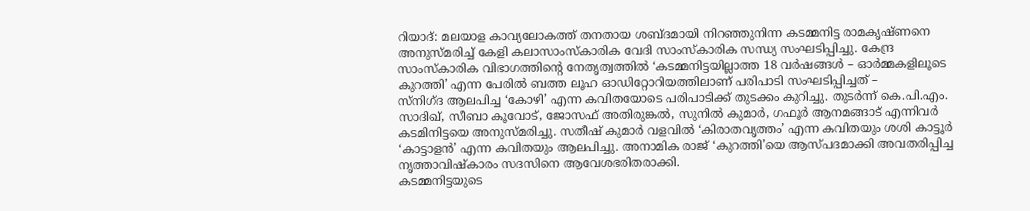റിയാദ്: മലയാള കാവ്യലോകത്ത് തനതായ ശബ്ദമായി നിറഞ്ഞുനിന്ന കടമ്മനിട്ട രാമകൃഷ്ണനെ അനുസ്മരിച്ച് കേളി കലാസാംസ്കാരിക വേദി സാംസ്കാരിക സന്ധ്യ സംഘടിപ്പിച്ചു. കേന്ദ്ര സാംസ്കാരിക വിഭാഗത്തിന്റെ നേതൃത്വത്തിൽ ‘കടമ്മനിട്ടയില്ലാത്ത 18 വർഷങ്ങൾ – ഓർമ്മകളിലൂടെ കുറത്തി’ എന്ന പേരിൽ ബത്ത ലൂഹ ഓഡിറ്റോറിയത്തിലാണ് പരിപാടി സംഘടിപ്പിച്ചത് –
സ്നിഗ്ദ ആലപിച്ച ‘കോഴി’ എന്ന കവിതയോടെ പരിപാടിക്ക് തുടക്കം കുറിച്ചു. തുടർന്ന് കെ.പി.എം. സാദിഖ്, സീബാ കൂവോട്, ജോസഫ് അതിരുങ്കൽ, സുനിൽ കുമാർ, ഗഫൂർ ആനമങ്ങാട് എന്നിവർ കടമിനിട്ടയെ അനുസ്മരിച്ചു. സതീഷ് കുമാർ വളവിൽ ‘കിരാതവൃത്തം’ എന്ന കവിതയും ശശി കാട്ടൂർ ‘കാട്ടാളൻ’ എന്ന കവിതയും ആലപിച്ചു. അനാമിക രാജ് ‘കുറത്തി’യെ ആസ്പദമാക്കി അവതരിപ്പിച്ച നൃത്താവിഷ്കാരം സദസിനെ ആവേശഭരിതരാക്കി.
കടമ്മനിട്ടയുടെ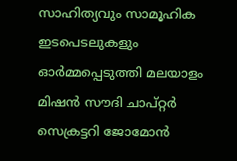സാഹിത്യവും സാമൂഹിക ഇടപെടലുകളും ഓർമ്മപ്പെടുത്തി മലയാളം മിഷൻ സൗദി ചാപ്റ്റർ സെക്രട്ടറി ജോമോൻ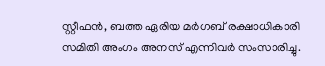സ്റ്റീഫൻ, ബത്ത ഏരിയ മർഗബ് രക്ഷാധികാരി സമിതി അംഗം അനസ് എന്നിവർ സംസാരിച്ചു.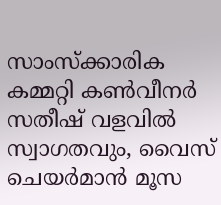സാംസ്ക്കാരിക കമ്മറ്റി കൺവീനർ സതീഷ് വളവിൽ സ്വാഗതവും, വൈസ് ചെയർമാൻ മൂസ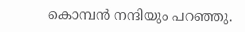കൊമ്പൻ നന്ദിയും പറഞ്ഞു.